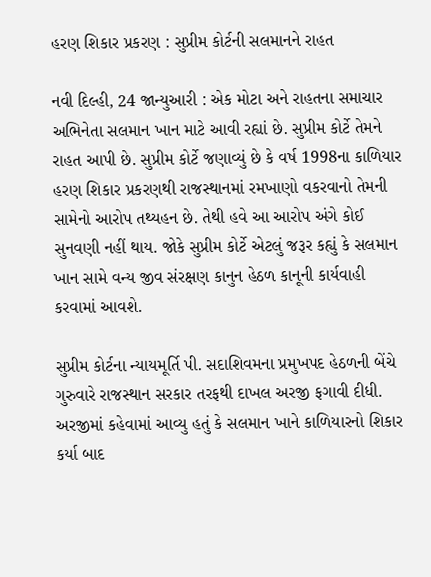હરણ શિકાર પ્રકરણ : સુપ્રીમ કોર્ટની સલમાનને રાહત

નવી દિલ્હી, 24 જાન્યુઆરી : એક મોટા અને રાહતના સમાચાર અભિનેતા સલમાન ખાન માટે આવી રહ્યાં છે. સુપ્રીમ કોર્ટે તેમને રાહત આપી છે. સુપ્રીમ કોર્ટે જણાવ્યું છે કે વર્ષ 1998ના કાળિયાર હરણ શિકાર પ્રકરણથી રાજસ્થાનમાં રમખાણો વકરવાનો તેમની સામેનો આરોપ તથ્યહન છે. તેથી હવે આ આરોપ અંગે કોઈ સુનવણી નહીં થાય. જોકે સુપ્રીમ કોર્ટે એટલું જરૂર કહ્યું કે સલમાન ખાન સામે વન્ય જીવ સંરક્ષણ કાનુન હેઠળ કાનૂની કાર્યવાહી કરવામાં આવશે.

સુપ્રીમ કોર્ટના ન્યાયમૂર્તિ પી. સદાશિવમના પ્રમુખપદ હેઠળની બેંચે ગુરુવારે રાજસ્થાન સરકાર તરફથી દાખલ અરજી ફગાવી દીધી. અરજીમાં કહેવામાં આવ્યુ હતું કે સલમાન ખાને કાળિયારનો શિકાર કર્યા બાદ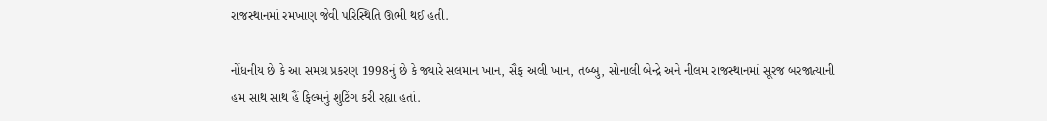રાજસ્થાનમાં રમખાણ જેવી પરિસ્થિતિ ઊભી થઈ હતી.

નોંધનીય છે કે આ સમગ્ર પ્રકરણ 1998નું છે કે જ્યારે સલમાન ખાન, સૈફ અલી ખાન, તબ્બુ, સોનાલી બેન્દ્રે અને નીલમ રાજસ્થાનમાં સૂરજ બરજાત્યાની હમ સાથ સાથ હૈં ફિલ્મનું શુટિંગ કરી રહ્યા હતાં.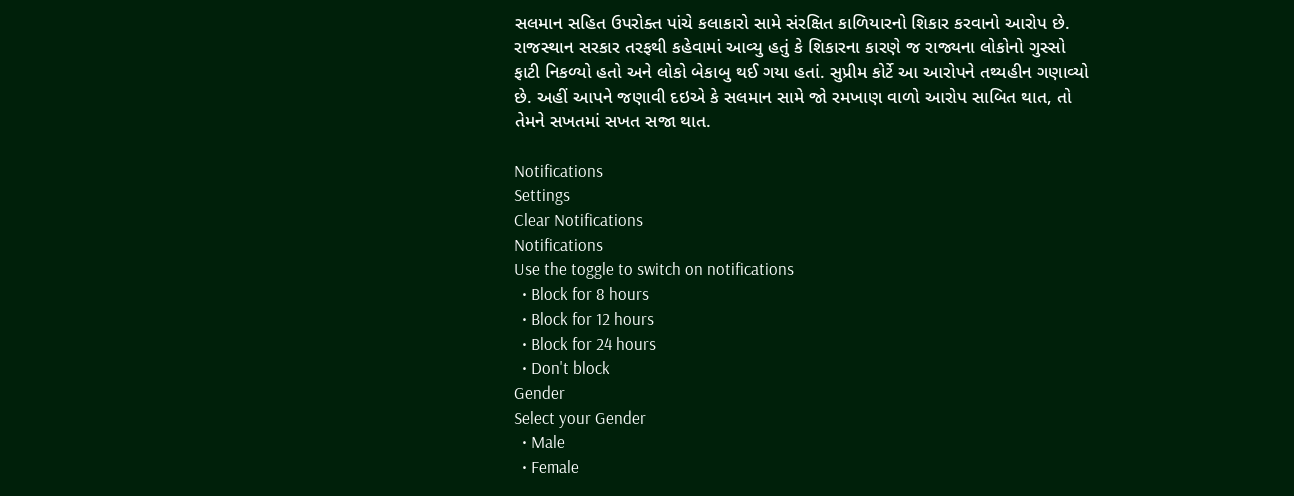સલમાન સહિત ઉપરોક્ત પાંચે કલાકારો સામે સંરક્ષિત કાળિયારનો શિકાર કરવાનો આરોપ છે. રાજસ્થાન સરકાર તરફથી કહેવામાં આવ્યુ હતું કે શિકારના કારણે જ રાજ્યના લોકોનો ગુસ્સો ફાટી નિકળ્યો હતો અને લોકો બેકાબુ થઈ ગયા હતાં. સુપ્રીમ કોર્ટે આ આરોપને તથ્યહીન ગણાવ્યો છે. અહીં આપને જણાવી દઇએ કે સલમાન સામે જો રમખાણ વાળો આરોપ સાબિત થાત, તો તેમને સખતમાં સખત સજા થાત.

Notifications
Settings
Clear Notifications
Notifications
Use the toggle to switch on notifications
  • Block for 8 hours
  • Block for 12 hours
  • Block for 24 hours
  • Don't block
Gender
Select your Gender
  • Male
  • Female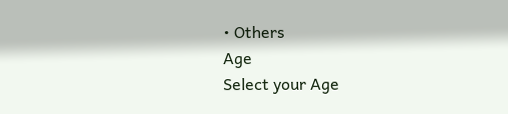• Others
Age
Select your Age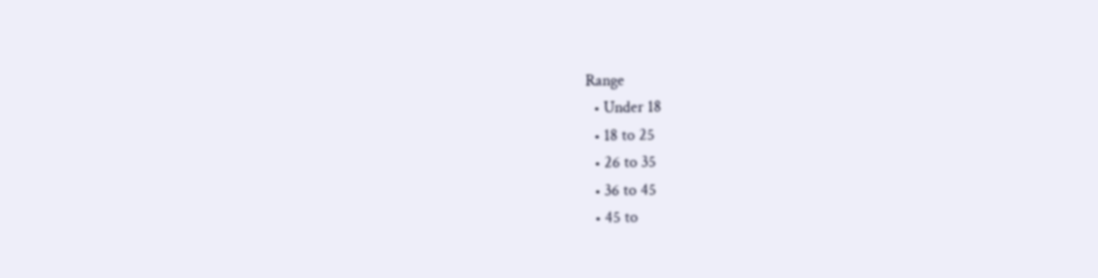Range
  • Under 18
  • 18 to 25
  • 26 to 35
  • 36 to 45
  • 45 to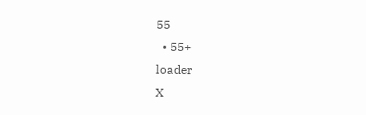55
  • 55+
loader
X